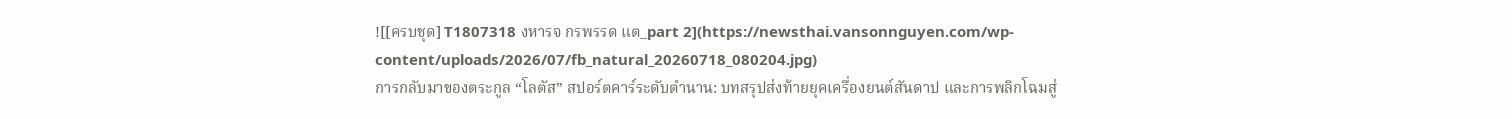![[ครบชุด] T1807318 งหารจ กรพรรด แต_part 2](https://newsthai.vansonnguyen.com/wp-content/uploads/2026/07/fb_natural_20260718_080204.jpg)
การกลับมาของตระกูล “โลตัส” สปอร์ตคาร์ระดับตำนาน: บทสรุปส่งท้ายยุคเครื่องยนต์สันดาป และการพลิกโฉมสู่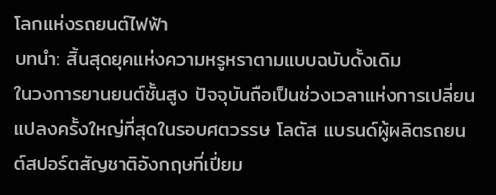โลกแห่งรถยนต์ไฟฟ้า
บทนำ: สิ้นสุดยุคแห่งความหรูหราตามแบบฉบับดั้งเดิม
ในวงการยานยนต์ชั้นสูง ปัจจุบันถือเป็นช่วงเวลาแห่งการเปลี่ยนแปลงครั้งใหญ่ที่สุดในรอบศตวรรษ โลตัส แบรนด์ผู้ผลิตรถยนต์สปอร์ตสัญชาติอังกฤษที่เปี่ยม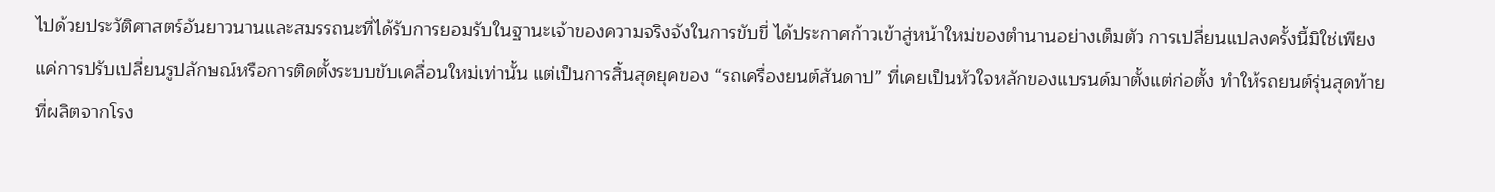ไปด้วยประวัติศาสตร์อันยาวนานและสมรรถนะที่ได้รับการยอมรับในฐานะเจ้าของความจริงจังในการขับขี่ ได้ประกาศก้าวเข้าสู่หน้าใหม่ของตำนานอย่างเต็มตัว การเปลี่ยนแปลงครั้งนี้มิใช่เพียงแค่การปรับเปลี่ยนรูปลักษณ์หรือการติดตั้งระบบขับเคลื่อนใหม่เท่านั้น แต่เป็นการสิ้นสุดยุคของ “รถเครื่องยนต์สันดาป” ที่เคยเป็นหัวใจหลักของแบรนด์มาตั้งแต่ก่อตั้ง ทำให้รถยนต์รุ่นสุดท้ายที่ผลิตจากโรง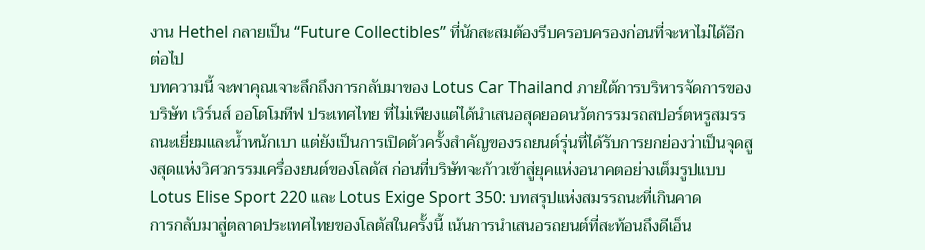งาน Hethel กลายเป็น “Future Collectibles” ที่นักสะสมต้องรีบครอบครองก่อนที่จะหาไม่ได้อีกต่อไป
บทความนี้ จะพาคุณเจาะลึกถึงการกลับมาของ Lotus Car Thailand ภายใต้การบริหารจัดการของบริษัท เวิร์นส์ ออโตโมทีฟ ประเทศไทย ที่ไม่เพียงแต่ได้นำเสนอสุดยอดนวัตกรรมรถสปอร์ตหรูสมรรถนะเยี่ยมและน้ำหนักเบา แต่ยังเป็นการเปิดตัวครั้งสำคัญของรถยนต์รุ่นที่ได้รับการยกย่องว่าเป็นจุดสูงสุดแห่งวิศวกรรมเครื่องยนต์ของโลตัส ก่อนที่บริษัทจะก้าวเข้าสู่ยุคแห่งอนาคตอย่างเต็มรูปแบบ
Lotus Elise Sport 220 และ Lotus Exige Sport 350: บทสรุปแห่งสมรรถนะที่เกินคาด
การกลับมาสู่ตลาดประเทศไทยของโลตัสในครั้งนี้ เน้นการนำเสนอรถยนต์ที่สะท้อนถึงดีเอ็น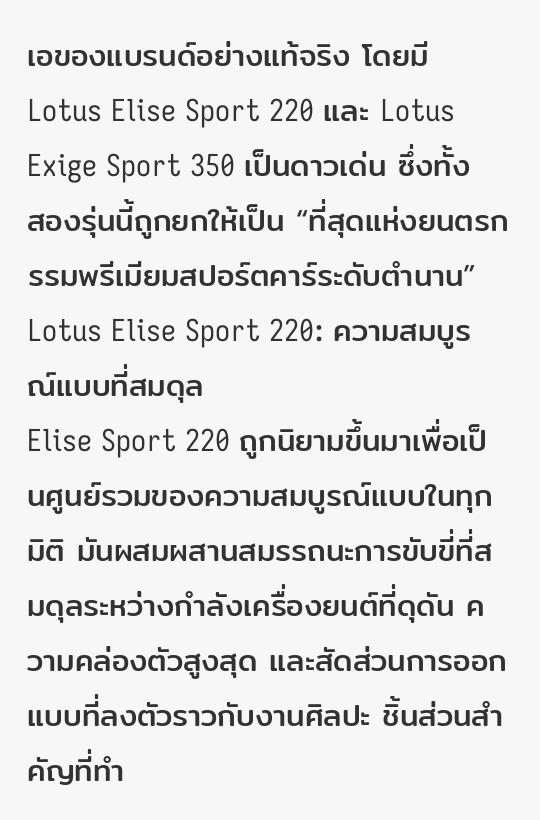เอของแบรนด์อย่างแท้จริง โดยมี Lotus Elise Sport 220 และ Lotus Exige Sport 350 เป็นดาวเด่น ซึ่งทั้งสองรุ่นนี้ถูกยกให้เป็น “ที่สุดแห่งยนตรกรรมพรีเมียมสปอร์ตคาร์ระดับตำนาน”
Lotus Elise Sport 220: ความสมบูรณ์แบบที่สมดุล
Elise Sport 220 ถูกนิยามขึ้นมาเพื่อเป็นศูนย์รวมของความสมบูรณ์แบบในทุกมิติ มันผสมผสานสมรรถนะการขับขี่ที่สมดุลระหว่างกำลังเครื่องยนต์ที่ดุดัน ความคล่องตัวสูงสุด และสัดส่วนการออกแบบที่ลงตัวราวกับงานศิลปะ ชิ้นส่วนสำคัญที่ทำ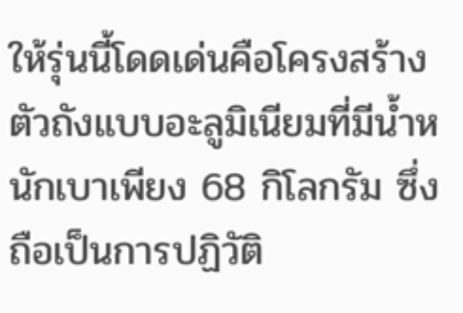ให้รุ่นนี้โดดเด่นคือโครงสร้างตัวถังแบบอะลูมิเนียมที่มีน้ำหนักเบาเพียง 68 กิโลกรัม ซึ่งถือเป็นการปฏิวัติ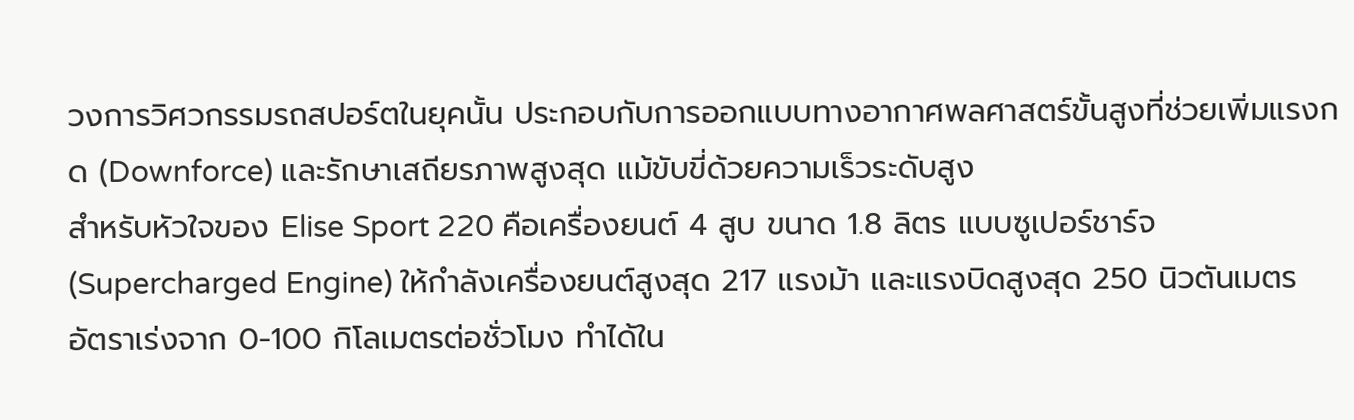วงการวิศวกรรมรถสปอร์ตในยุคนั้น ประกอบกับการออกแบบทางอากาศพลศาสตร์ขั้นสูงที่ช่วยเพิ่มแรงกด (Downforce) และรักษาเสถียรภาพสูงสุด แม้ขับขี่ด้วยความเร็วระดับสูง
สำหรับหัวใจของ Elise Sport 220 คือเครื่องยนต์ 4 สูบ ขนาด 1.8 ลิตร แบบซูเปอร์ชาร์จ (Supercharged Engine) ให้กำลังเครื่องยนต์สูงสุด 217 แรงม้า และแรงบิดสูงสุด 250 นิวตันเมตร อัตราเร่งจาก 0-100 กิโลเมตรต่อชั่วโมง ทำได้ใน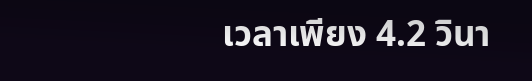เวลาเพียง 4.2 วินา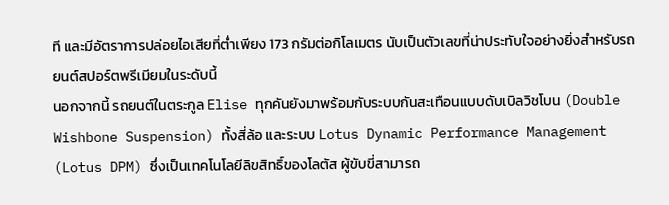ที และมีอัตราการปล่อยไอเสียที่ต่ำเพียง 173 กรัมต่อกิโลเมตร นับเป็นตัวเลขที่น่าประทับใจอย่างยิ่งสำหรับรถยนต์สปอร์ตพรีเมียมในระดับนี้
นอกจากนี้ รถยนต์ในตระกูล Elise ทุกคันยังมาพร้อมกับระบบกันสะเทือนแบบดับเบิลวิชโบน (Double Wishbone Suspension) ทั้งสี่ล้อ และระบบ Lotus Dynamic Performance Management (Lotus DPM) ซึ่งเป็นเทคโนโลยีลิขสิทธิ์ของโลตัส ผู้ขับขี่สามารถ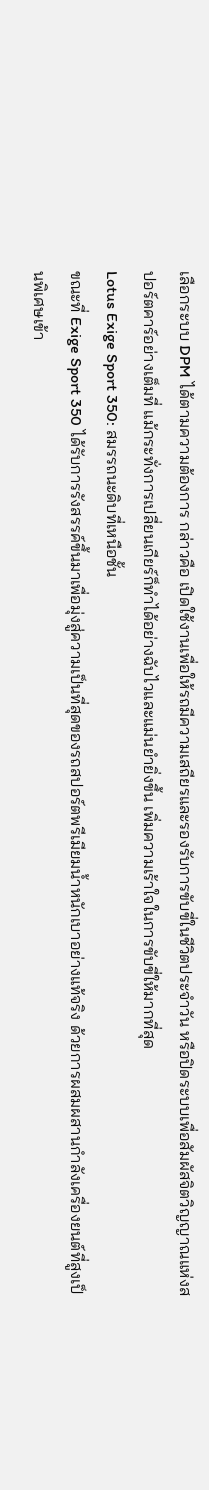เลือกระบบ DPM ได้ตามความต้องการ กล่าวคือ เปิดใช้งานเพื่อให้รถมีความเสถียรและรองรับการขับขี่ในชีวิตประจำวัน หรือปิดระบบเพื่อสัมผัสจิตวิญญาณแห่งสปอร์ตคาร์อย่างเต็มที่ แม้กระทั่งการเปลี่ยนเกียร์ก็ทำได้อย่างฉับไวและแม่นยำยิ่งขึ้น เพิ่มความเร้าใจในการขับขี่ให้มากที่สุด
Lotus Exige Sport 350: สมรรถนะดิบที่เหนือชั้น
ขณะที่ Exige Sport 350 ได้รับการรังสรรค์ขึ้นมาเพื่อมุ่งสู่ความเป็นที่สุดของรถสปอร์ตพรีเมียมน้ำหนักเบาอย่างแท้จริง ด้วยการผสมผสานกำลังเครื่องยนต์ที่สูงเป็นพิเศษเข้า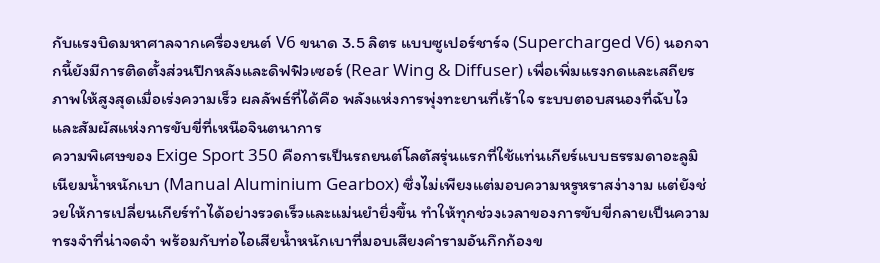กับแรงบิดมหาศาลจากเครื่องยนต์ V6 ขนาด 3.5 ลิตร แบบซูเปอร์ชาร์จ (Supercharged V6) นอกจากนี้ยังมีการติดตั้งส่วนปีกหลังและดิฟฟิวเซอร์ (Rear Wing & Diffuser) เพื่อเพิ่มแรงกดและเสถียรภาพให้สูงสุดเมื่อเร่งความเร็ว ผลลัพธ์ที่ได้คือ พลังแห่งการพุ่งทะยานที่เร้าใจ ระบบตอบสนองที่ฉับไว และสัมผัสแห่งการขับขี่ที่เหนือจินตนาการ
ความพิเศษของ Exige Sport 350 คือการเป็นรถยนต์โลตัสรุ่นแรกที่ใช้แท่นเกียร์แบบธรรมดาอะลูมิเนียมน้ำหนักเบา (Manual Aluminium Gearbox) ซึ่งไม่เพียงแต่มอบความหรูหราสง่างาม แต่ยังช่วยให้การเปลี่ยนเกียร์ทำได้อย่างรวดเร็วและแม่นยำยิ่งขึ้น ทำให้ทุกช่วงเวลาของการขับขี่กลายเป็นความทรงจำที่น่าจดจำ พร้อมกับท่อไอเสียน้ำหนักเบาที่มอบเสียงคำรามอันกึกก้องข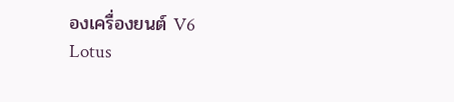องเครื่องยนต์ V6
Lotus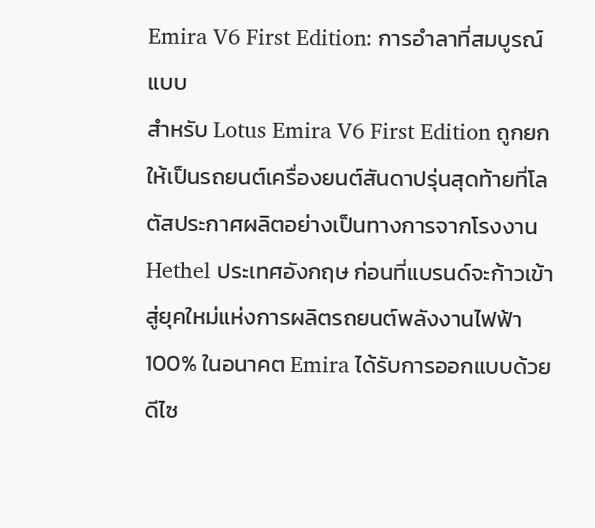Emira V6 First Edition: การอำลาที่สมบูรณ์แบบ
สำหรับ Lotus Emira V6 First Edition ถูกยกให้เป็นรถยนต์เครื่องยนต์สันดาปรุ่นสุดท้ายที่โลตัสประกาศผลิตอย่างเป็นทางการจากโรงงาน Hethel ประเทศอังกฤษ ก่อนที่แบรนด์จะก้าวเข้าสู่ยุคใหม่แห่งการผลิตรถยนต์พลังงานไฟฟ้า 100% ในอนาคต Emira ได้รับการออกแบบด้วยดีไซ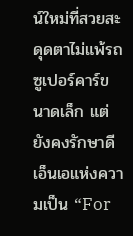น์ใหม่ที่สวยสะดุดตาไม่แพ้รถซูเปอร์คาร์ขนาดเล็ก แต่ยังคงรักษาดีเอ็นเอแห่งความเป็น “For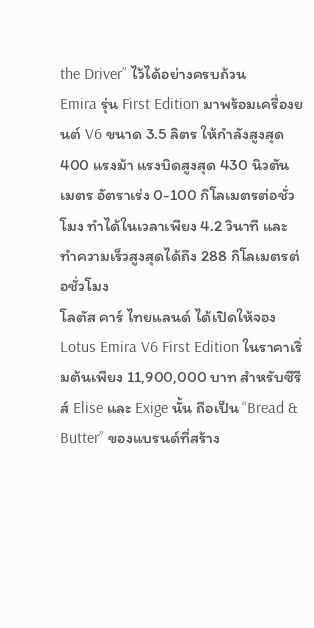the Driver” ไว้ได้อย่างครบถ้วน
Emira รุ่น First Edition มาพร้อมเครื่องยนต์ V6 ขนาด 3.5 ลิตร ให้กำลังสูงสุด 400 แรงม้า แรงบิดสูงสุด 430 นิวตันเมตร อัตราเร่ง 0-100 กิโลเมตรต่อชั่วโมง ทำได้ในเวลาเพียง 4.2 วินาที และทำความเร็วสูงสุดได้ถึง 288 กิโลเมตรต่อชั่วโมง
โลตัส คาร์ ไทยแลนด์ ได้เปิดให้จอง Lotus Emira V6 First Edition ในราคาเริ่มต้นเพียง 11,900,000 บาท สำหรับซีรีส์ Elise และ Exige นั้น ถือเป็น “Bread & Butter” ของแบรนด์ที่สร้าง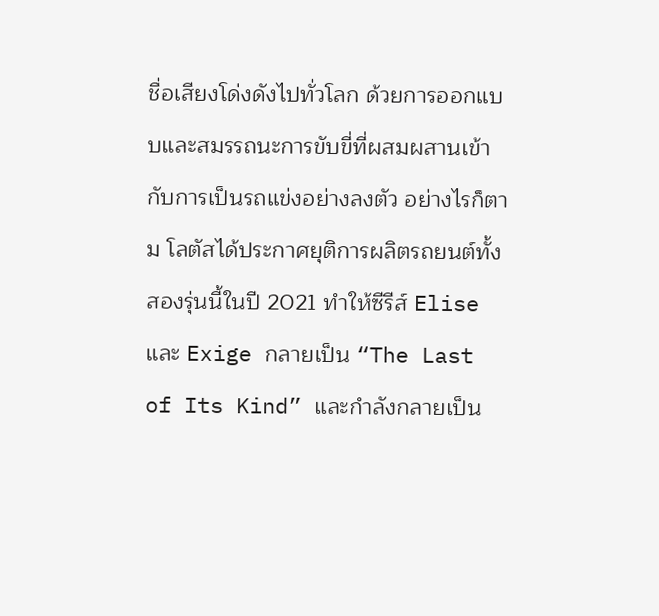ชื่อเสียงโด่งดังไปทั่วโลก ด้วยการออกแบบและสมรรถนะการขับขี่ที่ผสมผสานเข้ากับการเป็นรถแข่งอย่างลงตัว อย่างไรก็ตาม โลตัสได้ประกาศยุติการผลิตรถยนต์ทั้งสองรุ่นนี้ในปี 2021 ทำให้ซีรีส์ Elise และ Exige กลายเป็น “The Last of Its Kind” และกำลังกลายเป็น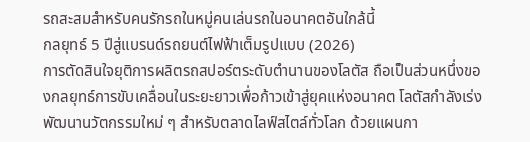รถสะสมสำหรับคนรักรถในหมู่คนเล่นรถในอนาคตอันใกล้นี้
กลยุทธ์ 5 ปีสู่แบรนด์รถยนต์ไฟฟ้าเต็มรูปแบบ (2026)
การตัดสินใจยุติการผลิตรถสปอร์ตระดับตำนานของโลตัส ถือเป็นส่วนหนึ่งของกลยุทธ์การขับเคลื่อนในระยะยาวเพื่อก้าวเข้าสู่ยุคแห่งอนาคต โลตัสกำลังเร่งพัฒนานวัตกรรมใหม่ ๆ สำหรับตลาดไลฟ์สไตล์ทั่วโลก ด้วยแผนกา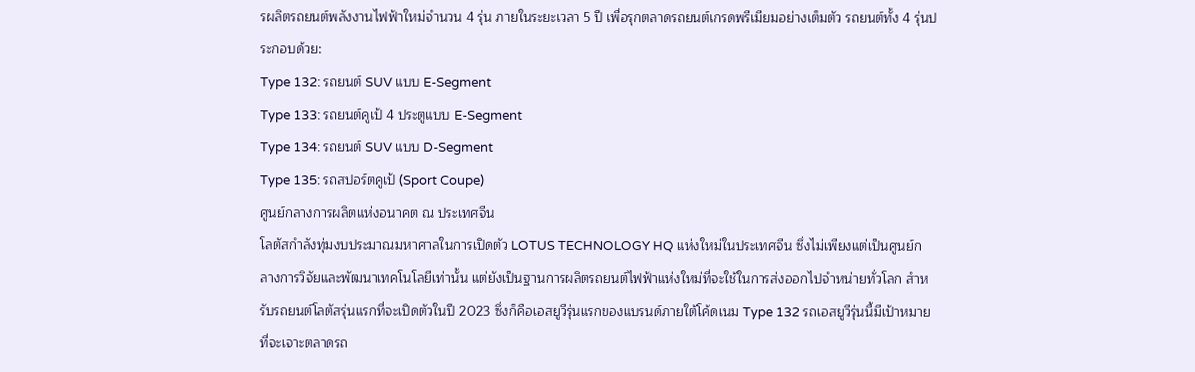รผลิตรถยนต์พลังงานไฟฟ้าใหม่จำนวน 4 รุ่น ภายในระยะเวลา 5 ปี เพื่อรุกตลาดรถยนต์เกรดพรีเมียมอย่างเต็มตัว รถยนต์ทั้ง 4 รุ่นประกอบด้วย:
Type 132: รถยนต์ SUV แบบ E-Segment
Type 133: รถยนต์คูเป้ 4 ประตูแบบ E-Segment
Type 134: รถยนต์ SUV แบบ D-Segment
Type 135: รถสปอร์ตคูเป้ (Sport Coupe)
ศูนย์กลางการผลิตแห่งอนาคต ณ ประเทศจีน
โลตัสกำลังทุ่มงบประมาณมหาศาลในการเปิดตัว LOTUS TECHNOLOGY HQ แห่งใหม่ในประเทศจีน ซึ่งไม่เพียงแต่เป็นศูนย์กลางการวิจัยและพัฒนาเทคโนโลยีเท่านั้น แต่ยังเป็นฐานการผลิตรถยนต์ไฟฟ้าแห่งใหม่ที่จะใช้ในการส่งออกไปจำหน่ายทั่วโลก สำหรับรถยนต์โลตัสรุ่นแรกที่จะเปิดตัวในปี 2023 ซึ่งก็คือเอสยูวีรุ่นแรกของแบรนด์ภายใต้โค้ดเนม Type 132 รถเอสยูวีรุ่นนี้มีเป้าหมายที่จะเจาะตลาดรถ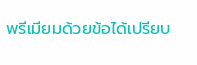พรีเมียมด้วยข้อได้เปรียบ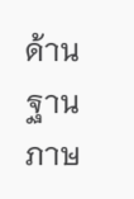ด้านฐานภาษ